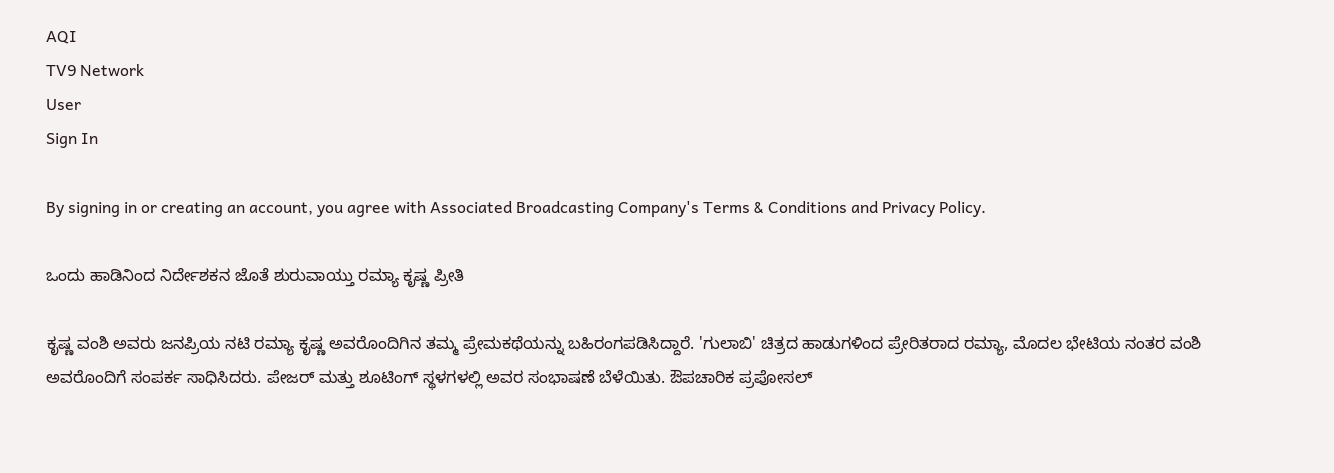AQI
TV9 Network
User
Sign In

By signing in or creating an account, you agree with Associated Broadcasting Company's Terms & Conditions and Privacy Policy.

ಒಂದು ಹಾಡಿನಿಂದ ನಿರ್ದೇಶಕನ ಜೊತೆ ಶುರುವಾಯ್ತು ರಮ್ಯಾ ಕೃಷ್ಣ ಪ್ರೀತಿ

ಕೃಷ್ಣ ವಂಶಿ ಅವರು ಜನಪ್ರಿಯ ನಟಿ ರಮ್ಯಾ ಕೃಷ್ಣ ಅವರೊಂದಿಗಿನ ತಮ್ಮ ಪ್ರೇಮಕಥೆಯನ್ನು ಬಹಿರಂಗಪಡಿಸಿದ್ದಾರೆ. 'ಗುಲಾಬಿ' ಚಿತ್ರದ ಹಾಡುಗಳಿಂದ ಪ್ರೇರಿತರಾದ ರಮ್ಯಾ, ಮೊದಲ ಭೇಟಿಯ ನಂತರ ವಂಶಿ ಅವರೊಂದಿಗೆ ಸಂಪರ್ಕ ಸಾಧಿಸಿದರು. ಪೇಜರ್ ಮತ್ತು ಶೂಟಿಂಗ್ ಸ್ಥಳಗಳಲ್ಲಿ ಅವರ ಸಂಭಾಷಣೆ ಬೆಳೆಯಿತು. ಔಪಚಾರಿಕ ಪ್ರಪೋಸಲ್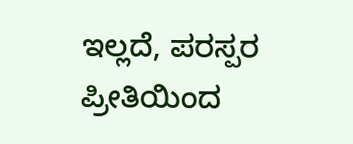ಇಲ್ಲದೆ, ಪರಸ್ಪರ ಪ್ರೀತಿಯಿಂದ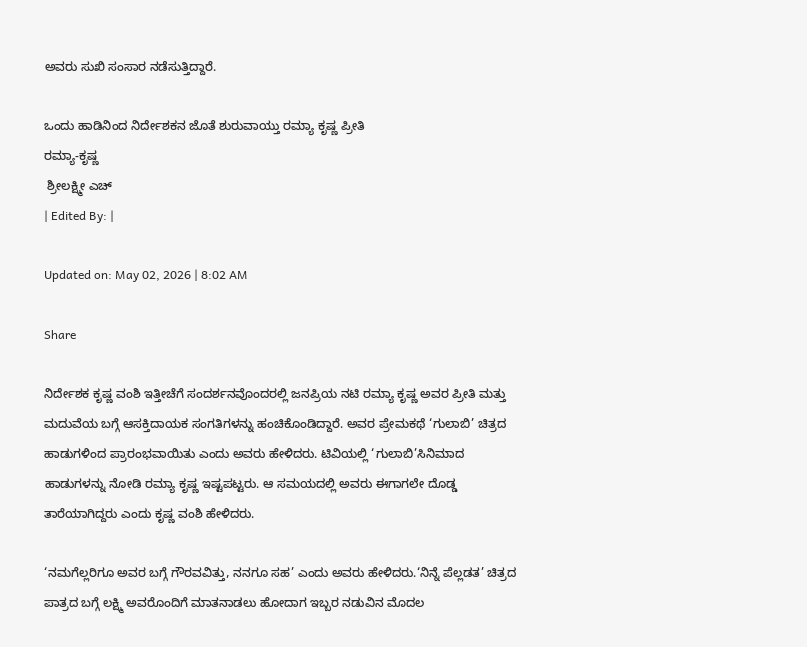ಅವರು ಸುಖಿ ಸಂಸಾರ ನಡೆಸುತ್ತಿದ್ದಾರೆ.

ಒಂದು ಹಾಡಿನಿಂದ ನಿರ್ದೇಶಕನ ಜೊತೆ ಶುರುವಾಯ್ತು ರಮ್ಯಾ ಕೃಷ್ಣ ಪ್ರೀತಿ
ರಮ್ಯಾ-ಕೃಷ್ಣ
 ಶ್ರೀಲಕ್ಷ್ಮೀ ಎಚ್
| Edited By: |

Updated on: May 02, 2026 | 8:02 AM

Share

ನಿರ್ದೇಶಕ ಕೃಷ್ಣ ವಂಶಿ ಇತ್ತೀಚೆಗೆ ಸಂದರ್ಶನವೊಂದರಲ್ಲಿ ಜನಪ್ರಿಯ ನಟಿ ರಮ್ಯಾ ಕೃಷ್ಣ ಅವರ ಪ್ರೀತಿ ಮತ್ತು ಮದುವೆಯ ಬಗ್ಗೆ ಆಸಕ್ತಿದಾಯಕ ಸಂಗತಿಗಳನ್ನು ಹಂಚಿಕೊಂಡಿದ್ದಾರೆ. ಅವರ ಪ್ರೇಮಕಥೆ ‘ಗುಲಾಬಿ’ ಚಿತ್ರದ ಹಾಡುಗಳಿಂದ ಪ್ರಾರಂಭವಾಯಿತು ಎಂದು ಅವರು ಹೇಳಿದರು. ಟಿವಿಯಲ್ಲಿ ‘ಗುಲಾಬಿ’ಸಿನಿಮಾದ ಹಾಡುಗಳನ್ನು ನೋಡಿ ರಮ್ಯಾ ಕೃಷ್ಣ ಇಷ್ಟಪಟ್ಟರು. ಆ ಸಮಯದಲ್ಲಿ ಅವರು ಈಗಾಗಲೇ ದೊಡ್ಡ ತಾರೆಯಾಗಿದ್ದರು ಎಂದು ಕೃಷ್ಣ ವಂಶಿ ಹೇಳಿದರು.

‘ನಮಗೆಲ್ಲರಿಗೂ ಅವರ ಬಗ್ಗೆ ಗೌರವವಿತ್ತು, ನನಗೂ ಸಹ’ ಎಂದು ಅವರು ಹೇಳಿದರು.‘ನಿನ್ನೆ ಪೆಲ್ಲಡತ’ ಚಿತ್ರದ ಪಾತ್ರದ ಬಗ್ಗೆ ಲಕ್ಷ್ಮಿ ಅವರೊಂದಿಗೆ ಮಾತನಾಡಲು ಹೋದಾಗ ಇಬ್ಬರ ನಡುವಿನ ಮೊದಲ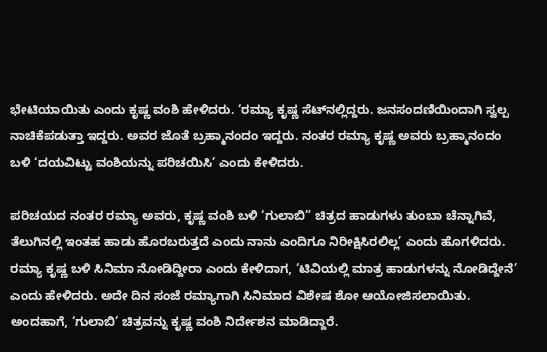ಭೇಟಿಯಾಯಿತು ಎಂದು ಕೃಷ್ಣ ವಂಶಿ ಹೇಳಿದರು. ‘ರಮ್ಯಾ ಕೃಷ್ಣ ಸೆಟ್‌ನಲ್ಲಿದ್ದರು. ಜನಸಂದಣಿಯಿಂದಾಗಿ ಸ್ವಲ್ಪ ನಾಚಿಕೆಪಡುತ್ತಾ ಇದ್ದರು. ಅವರ ಜೊತೆ ಬ್ರಹ್ಮಾನಂದಂ ಇದ್ದರು. ನಂತರ ರಮ್ಯಾ ಕೃಷ್ಣ ಅವರು ಬ್ರಹ್ಮಾನಂದಂ ಬಳಿ ‘ದಯವಿಟ್ಟು ವಂಶಿಯನ್ನು ಪರಿಚಯಿಸಿ’ ಎಂದು ಕೇಳಿದರು.

ಪರಿಚಯದ ನಂತರ ರಮ್ಯಾ ಅವರು, ಕೃಷ್ಣ ವಂಶಿ ಬಳಿ ‘ಗುಲಾಬಿ” ಚಿತ್ರದ ಹಾಡುಗಳು ತುಂಬಾ ಚೆನ್ನಾಗಿವೆ, ತೆಲುಗಿನಲ್ಲಿ ಇಂತಹ ಹಾಡು ಹೊರಬರುತ್ತದೆ ಎಂದು ನಾನು ಎಂದಿಗೂ ನಿರೀಕ್ಷಿಸಿರಲಿಲ್ಲ’ ಎಂದು ಹೊಗಳಿದರು. ರಮ್ಯಾ ಕೃಷ್ಣ ಬಳಿ ಸಿನಿಮಾ ನೋಡಿದ್ದೀರಾ ಎಂದು ಕೇಳಿದಾಗ, ‘ಟಿವಿಯಲ್ಲಿ ಮಾತ್ರ ಹಾಡುಗಳನ್ನು ನೋಡಿದ್ದೇನೆ’ ಎಂದು ಹೇಳಿದರು. ಅದೇ ದಿನ ಸಂಜೆ ರಮ್ಯಾಗಾಗಿ ಸಿನಿಮಾದ ವಿಶೇಷ ಶೋ ಆಯೋಜಿಸಲಾಯಿತು. ಅಂದಹಾಗೆ, ‘ಗುಲಾಬಿ’ ಚಿತ್ರವನ್ನು ಕೃಷ್ಣ ವಂಶಿ ನಿರ್ದೇಶನ ಮಾಡಿದ್ದಾರೆ.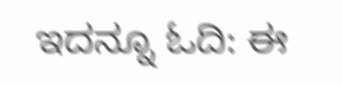ಇದನ್ನೂ ಓದಿ: ಈ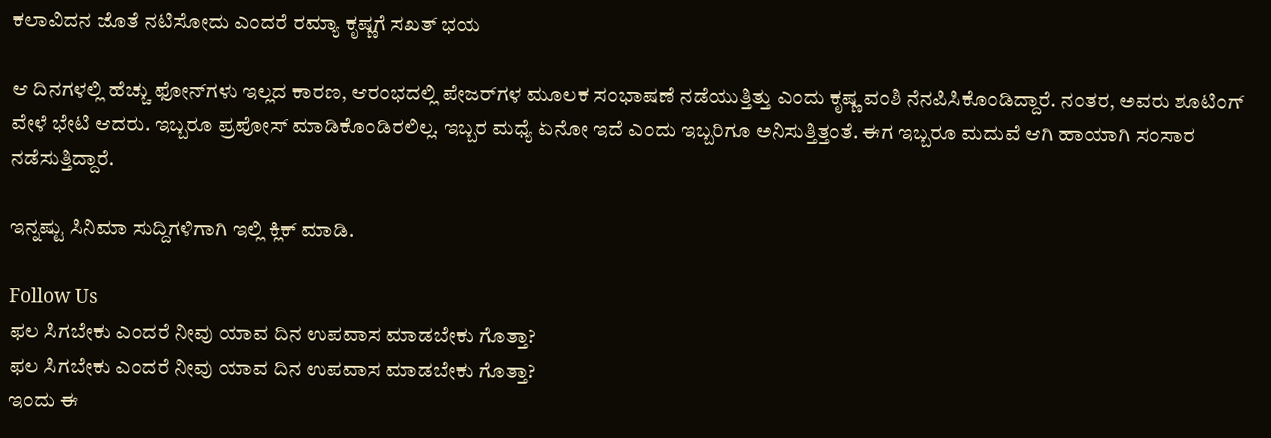ಕಲಾವಿದನ ಜೊತೆ ನಟಿಸೋದು ಎಂದರೆ ರಮ್ಯಾ ಕೃಷ್ಣಗೆ ಸಖತ್ ಭಯ

ಆ ದಿನಗಳಲ್ಲಿ ಹೆಚ್ಚು ಫೋನ್‌ಗಳು ಇಲ್ಲದ ಕಾರಣ, ಆರಂಭದಲ್ಲಿ ಪೇಜರ್‌ಗಳ ಮೂಲಕ ಸಂಭಾಷಣೆ ನಡೆಯುತ್ತಿತ್ತು ಎಂದು ಕೃಷ್ಣ ವಂಶಿ ನೆನಪಿಸಿಕೊಂಡಿದ್ದಾರೆ. ನಂತರ, ಅವರು ಶೂಟಿಂಗ್ ವೇಳೆ ಭೇಟಿ ಆದರು. ಇಬ್ಬರೂ ಪ್ರಪೋಸ್ ಮಾಡಿಕೊಂಡಿರಲಿಲ್ಲ. ಇಬ್ಬರ ಮಧ್ಯೆ ಏನೋ ಇದೆ ಎಂದು ಇಬ್ಬರಿಗೂ ಅನಿಸುತ್ತಿತ್ತಂತೆ. ಈಗ ಇಬ್ಬರೂ ಮದುವೆ ಆಗಿ ಹಾಯಾಗಿ ಸಂಸಾರ ನಡೆಸುತ್ತಿದ್ದಾರೆ.

ಇನ್ನಷ್ಟು ಸಿನಿಮಾ ಸುದ್ದಿಗಳಿಗಾಗಿ ಇಲ್ಲಿ ಕ್ಲಿಕ್ ಮಾಡಿ.

Follow Us
ಫಲ ಸಿಗಬೇಕು ಎಂದರೆ ನೀವು ಯಾವ ದಿನ ಉಪವಾಸ ಮಾಡಬೇಕು ಗೊತ್ತಾ?
ಫಲ ಸಿಗಬೇಕು ಎಂದರೆ ನೀವು ಯಾವ ದಿನ ಉಪವಾಸ ಮಾಡಬೇಕು ಗೊತ್ತಾ?
ಇಂದು ಈ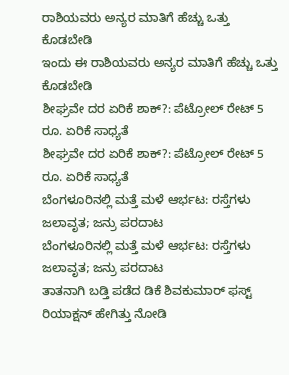ರಾಶಿಯವರು ಅನ್ಯರ ಮಾತಿಗೆ ಹೆಚ್ಚು ಒತ್ತು ಕೊಡಬೇಡಿ
ಇಂದು ಈ ರಾಶಿಯವರು ಅನ್ಯರ ಮಾತಿಗೆ ಹೆಚ್ಚು ಒತ್ತು ಕೊಡಬೇಡಿ
ಶೀಘ್ರವೇ ದರ ಏರಿಕೆ ಶಾಕ್?: ಪೆಟ್ರೋಲ್ ರೇಟ್ 5 ರೂ. ಏರಿಕೆ ಸಾಧ್ಯತೆ
ಶೀಘ್ರವೇ ದರ ಏರಿಕೆ ಶಾಕ್?: ಪೆಟ್ರೋಲ್ ರೇಟ್ 5 ರೂ. ಏರಿಕೆ ಸಾಧ್ಯತೆ
ಬೆಂಗಳೂರಿನಲ್ಲಿ ಮತ್ತೆ ಮಳೆ ಆರ್ಭಟ: ರಸ್ತೆಗಳು ಜಲಾವೃತ; ಜನ್ರು ಪರದಾಟ
ಬೆಂಗಳೂರಿನಲ್ಲಿ ಮತ್ತೆ ಮಳೆ ಆರ್ಭಟ: ರಸ್ತೆಗಳು ಜಲಾವೃತ; ಜನ್ರು ಪರದಾಟ
ತಾತನಾಗಿ ಬಡ್ತಿ ಪಡೆದ ಡಿಕೆ ಶಿವಕುಮಾರ್ ಫಸ್ಟ್ ರಿಯಾಕ್ಷನ್ ಹೇಗಿತ್ತು ನೋಡಿ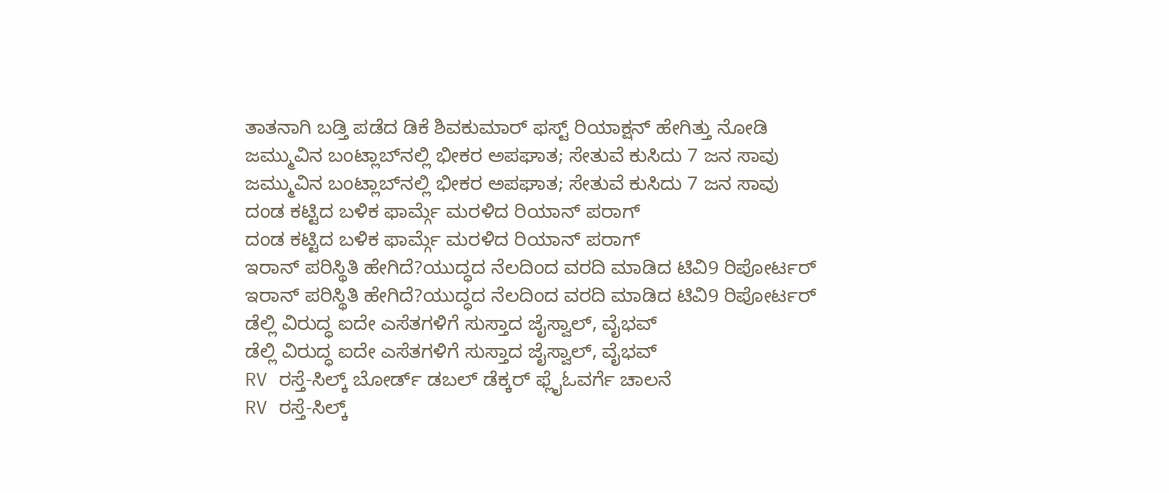ತಾತನಾಗಿ ಬಡ್ತಿ ಪಡೆದ ಡಿಕೆ ಶಿವಕುಮಾರ್ ಫಸ್ಟ್ ರಿಯಾಕ್ಷನ್ ಹೇಗಿತ್ತು ನೋಡಿ
ಜಮ್ಮುವಿನ ಬಂಟ್ಲಾಬ್‌ನಲ್ಲಿ ಭೀಕರ ಅಪಘಾತ; ಸೇತುವೆ ಕುಸಿದು 7 ಜನ ಸಾವು
ಜಮ್ಮುವಿನ ಬಂಟ್ಲಾಬ್‌ನಲ್ಲಿ ಭೀಕರ ಅಪಘಾತ; ಸೇತುವೆ ಕುಸಿದು 7 ಜನ ಸಾವು
ದಂಡ ಕಟ್ಟಿದ ಬಳಿಕ ಫಾರ್ಮ್ಗೆ ಮರಳಿದ ರಿಯಾನ್ ಪರಾಗ್
ದಂಡ ಕಟ್ಟಿದ ಬಳಿಕ ಫಾರ್ಮ್ಗೆ ಮರಳಿದ ರಿಯಾನ್ ಪರಾಗ್
ಇರಾನ್ ಪರಿಸ್ಥಿತಿ ಹೇಗಿದೆ?ಯುದ್ಧದ ನೆಲದಿಂದ ವರದಿ ಮಾಡಿದ ಟಿವಿ9 ರಿಪೋರ್ಟರ್
ಇರಾನ್ ಪರಿಸ್ಥಿತಿ ಹೇಗಿದೆ?ಯುದ್ಧದ ನೆಲದಿಂದ ವರದಿ ಮಾಡಿದ ಟಿವಿ9 ರಿಪೋರ್ಟರ್
ಡೆಲ್ಲಿ ವಿರುದ್ಧ ಐದೇ ಎಸೆತಗಳಿಗೆ ಸುಸ್ತಾದ ಜೈಸ್ವಾಲ್, ವೈಭವ್
ಡೆಲ್ಲಿ ವಿರುದ್ಧ ಐದೇ ಎಸೆತಗಳಿಗೆ ಸುಸ್ತಾದ ಜೈಸ್ವಾಲ್, ವೈಭವ್
RV ರಸ್ತೆ-ಸಿಲ್ಕ್ ಬೋರ್ಡ್ ಡಬಲ್‌ ಡೆಕ್ಕರ್‌ ಫ್ಲೈಓವರ್ಗೆ ಚಾಲನೆ
RV ರಸ್ತೆ-ಸಿಲ್ಕ್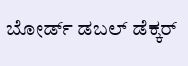ಬೋರ್ಡ್ ಡಬಲ್‌ ಡೆಕ್ಕರ್‌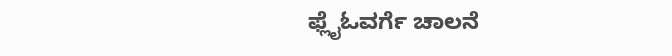ಫ್ಲೈಓವರ್ಗೆ ಚಾಲನೆ